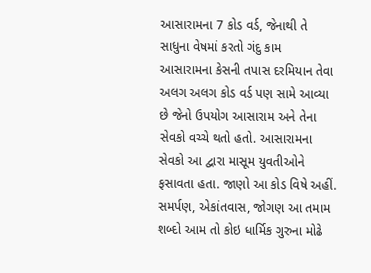આસારામના 7 કોડ વર્ડ, જેનાથી તે સાધુના વેષમાં કરતો ગંદુ કામ
આસારામના કેસની તપાસ દરમિયાન તેવા અલગ અલગ કોડ વર્ડ પણ સામે આવ્યા છે જેનો ઉપયોગ આસારામ અને તેના સેવકો વચ્ચે થતો હતો. આસારામના સેવકો આ દ્વારા માસૂમ યુવતીઓને ફસાવતા હતા. જાણો આ કોડ વિષે અહીં.
સમર્પણ, એકાંતવાસ, જોગણ આ તમામ શબ્દો આમ તો કોઇ ધાર્મિક ગુરુના મોઢે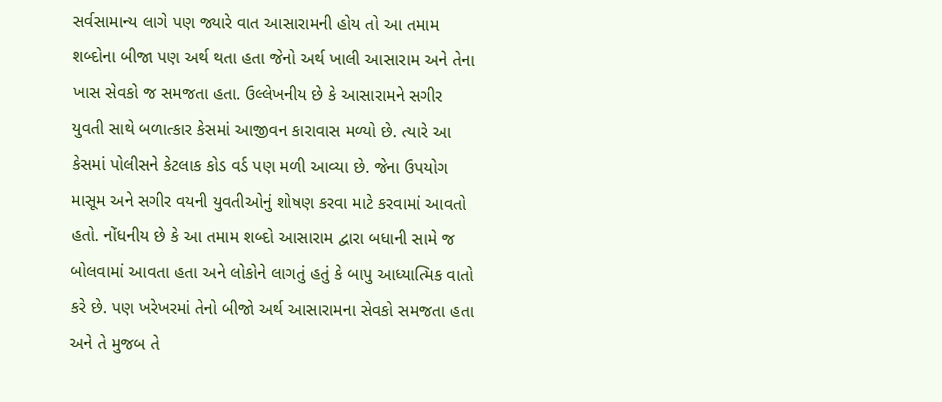સર્વસામાન્ય લાગે પણ જ્યારે વાત આસારામની હોય તો આ તમામ શબ્દોના બીજા પણ અર્થ થતા હતા જેનો અર્થ ખાલી આસારામ અને તેના ખાસ સેવકો જ સમજતા હતા. ઉલ્લેખનીય છે કે આસારામને સગીર યુવતી સાથે બળાત્કાર કેસમાં આજીવન કારાવાસ મળ્યો છે. ત્યારે આ કેસમાં પોલીસને કેટલાક કોડ વર્ડ પણ મળી આવ્યા છે. જેના ઉપયોગ માસૂમ અને સગીર વયની યુવતીઓનું શોષણ કરવા માટે કરવામાં આવતો હતો. નોંધનીય છે કે આ તમામ શબ્દો આસારામ દ્વારા બધાની સામે જ બોલવામાં આવતા હતા અને લોકોને લાગતું હતું કે બાપુ આધ્યાત્મિક વાતો કરે છે. પણ ખરેખરમાં તેનો બીજો અર્થ આસારામના સેવકો સમજતા હતા અને તે મુજબ તે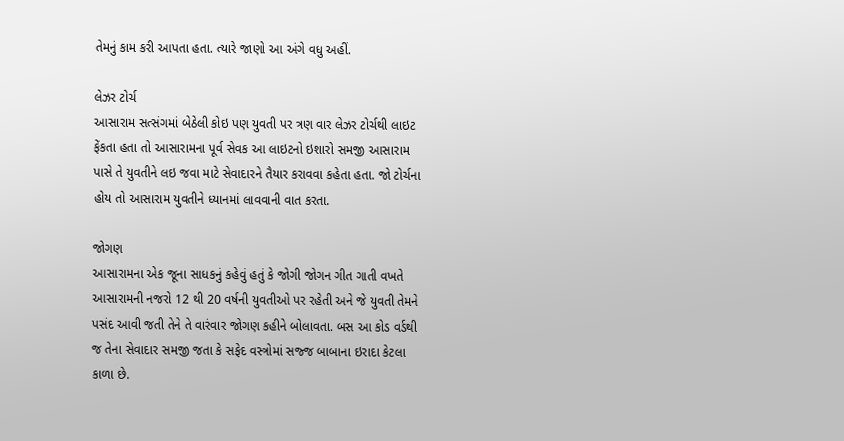તેમનું કામ કરી આપતા હતા. ત્યારે જાણો આ અંગે વધુ અહીં.

લેઝર ટોર્ચ
આસારામ સત્સંગમાં બેઠેલી કોઇ પણ યુવતી પર ત્રણ વાર લેઝર ટોર્ચથી લાઇટ ફેંકતા હતા તો આસારામના પૂર્વ સેવક આ લાઇટનો ઇશારો સમજી આસારામ પાસે તે યુવતીને લઇ જવા માટે સેવાદારને તૈયાર કરાવવા કહેતા હતા. જો ટોર્ચના હોય તો આસારામ યુવતીને ધ્યાનમાં લાવવાની વાત કરતા.

જોગણ
આસારામના એક જૂના સાધકનું કહેવું હતું કે જોગી જોગન ગીત ગાતી વખતે આસારામની નજરો 12 થી 20 વર્ષની યુવતીઓ પર રહેતી અને જે યુવતી તેમને પસંદ આવી જતી તેને તે વારંવાર જોગણ કહીને બોલાવતા. બસ આ કોડ વર્ડથી જ તેના સેવાદાર સમજી જતા કે સફેદ વસ્ત્રોમાં સજ્જ બાબાના ઇરાદા કેટલા કાળા છે.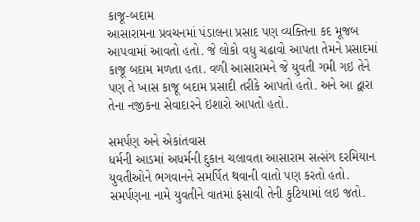કાજૂ-બદામ
આસારામના પ્રવચનમાં પંડાલના પ્રસાદ પણ વ્યક્તિના કદ મૂજબ આપવામાં આવતો હતો. જે લોકો વધુ ચઢાવો આપતા તેમને પ્રસાદમાં કાજૂ બદામ મળતા હતા. વળી આસારામને જે યુવતી ગમી ગઇ તેને પણ તે ખાસ કાજૂ બદામ પ્રસાદી તરીકે આપતો હતો. અને આ દ્વારા તેના નજીકના સેવાદારને ઇશારો આપતો હતો.

સમર્પણ અને એકાંતવાસ
ધર્મની આડમાં અધર્મની દુકાન ચલાવતા આસારામ સત્સંગ દરમિયાન યુવતીઓને ભગવાનને સમર્પિત થવાની વાતો પણ કરતો હતો. સમર્પણના નામે યુવતીને વાતમાં ફસાવી તેની કુટિયામાં લઇ જતો.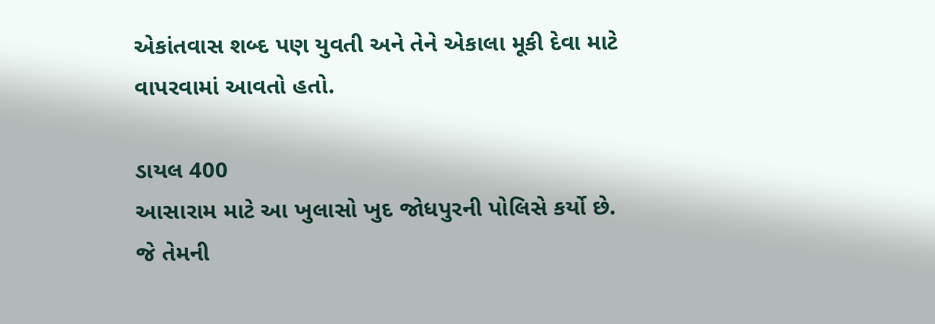એકાંતવાસ શબ્દ પણ યુવતી અને તેને એકાલા મૂકી દેવા માટે વાપરવામાં આવતો હતો.

ડાયલ 400
આસારામ માટે આ ખુલાસો ખુદ જોધપુરની પોલિસે કર્યો છે. જે તેમની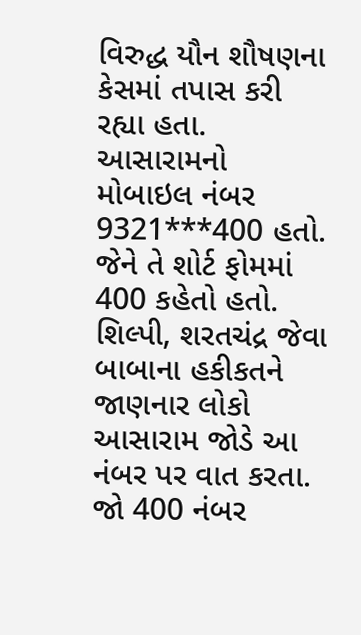વિરુદ્ધ યૌન શૌષણના કેસમાં તપાસ કરી રહ્યા હતા. આસારામનો મોબાઇલ નંબર 9321***400 હતો. જેને તે શોર્ટ ફોમમાં 400 કહેતો હતો. શિલ્પી, શરતચંદ્ર જેવા બાબાના હકીકતને જાણનાર લોકો આસારામ જોડે આ નંબર પર વાત કરતા. જો 400 નંબર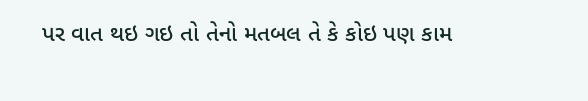પર વાત થઇ ગઇ તો તેનો મતબલ તે કે કોઇ પણ કામ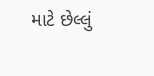માટે છેલ્લું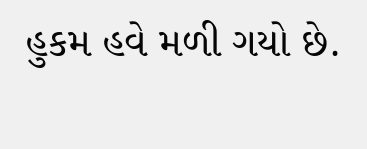હુકમ હવે મળી ગયો છે.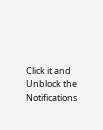Click it and Unblock the Notifications